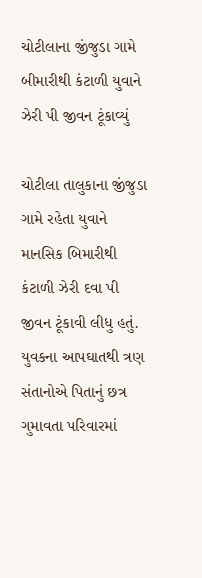ચોટીલાના જીંજુડા ગામે બીમારીથી કંટાળી યુવાને ઝેરી પી જીવન ટૂંકાવ્યું

ચોટીલા તાલુકાના જીંજુડા ગામે રહેતા યુવાને માનસિક બિમારીથી કંટાળી ઝેરી દવા પી જીવન ટૂંકાવી લીધુ હતું. યુવકના આપઘાતથી ત્રણ સંતાનોએ પિતાનું છત્ર ગુમાવતા પરિવારમાં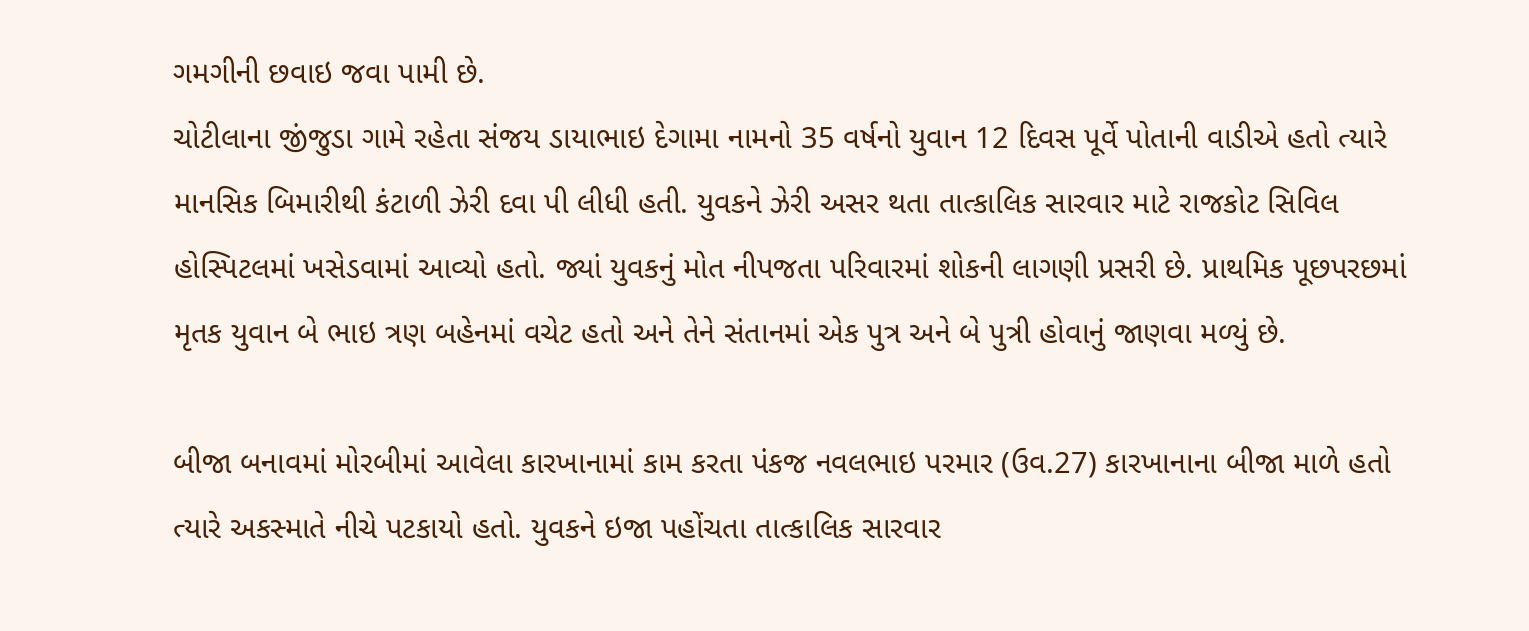ગમગીની છવાઇ જવા પામી છે.
ચોટીલાના જીંજુડા ગામે રહેતા સંજય ડાયાભાઇ દેગામા નામનો 35 વર્ષનો યુવાન 12 દિવસ પૂર્વે પોતાની વાડીએ હતો ત્યારે માનસિક બિમારીથી કંટાળી ઝેરી દવા પી લીધી હતી. યુવકને ઝેરી અસર થતા તાત્કાલિક સારવાર માટે રાજકોટ સિવિલ હોસ્પિટલમાં ખસેડવામાં આવ્યો હતો. જ્યાં યુવકનું મોત નીપજતા પરિવારમાં શોકની લાગણી પ્રસરી છે. પ્રાથમિક પૂછપરછમાં મૃતક યુવાન બે ભાઇ ત્રણ બહેનમાં વચેટ હતો અને તેને સંતાનમાં એક પુત્ર અને બે પુત્રી હોવાનું જાણવા મળ્યું છે.

બીજા બનાવમાં મોરબીમાં આવેલા કારખાનામાં કામ કરતા પંકજ નવલભાઇ પરમાર (ઉવ.27) કારખાનાના બીજા માળે હતો ત્યારે અકસ્માતે નીચે પટકાયો હતો. યુવકને ઇજા પહોંચતા તાત્કાલિક સારવાર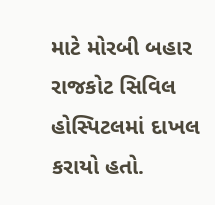માટે મોરબી બહાર રાજકોટ સિવિલ હોસ્પિટલમાં દાખલ કરાયો હતો.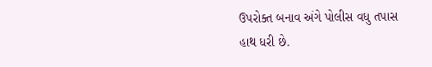ઉપરોક્ત બનાવ અંગે પોલીસ વધુ તપાસ હાથ ધરી છે.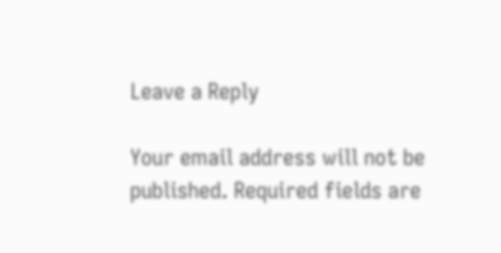Leave a Reply

Your email address will not be published. Required fields are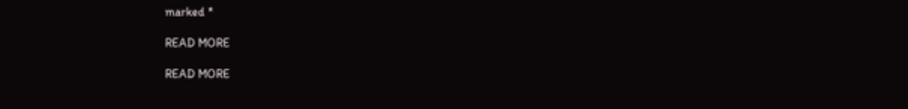marked *

READ MORE

READ MORE